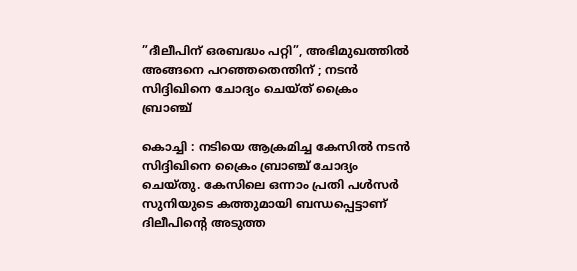”ദീലീപിന് ഒരബദ്ധം പറ്റി”, അഭിമുഖത്തിൽ അങ്ങനെ പറഞ്ഞതെന്തിന് ; നടൻ സിദ്ദിഖിനെ ചോദ്യം ചെയ്ത് ക്രൈം ബ്രാഞ്ച്

കൊച്ചി : നടിയെ ആക്രമിച്ച കേസിൽ നടൻ സിദ്ദിഖിനെ ക്രൈം ബ്രാഞ്ച് ചോദ്യം ചെയ്തു. കേസിലെ ഒന്നാം പ്രതി പൾസർ സുനിയുടെ കത്തുമായി ബന്ധപ്പെട്ടാണ് ദിലീപിന്റെ അടുത്ത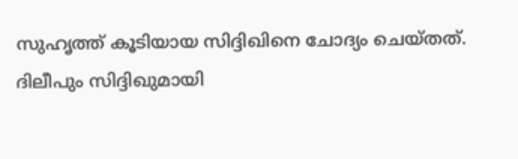സുഹൃത്ത് കൂടിയായ സിദ്ദിഖിനെ ചോദ്യം ചെയ്തത്. ദിലീപും സിദ്ദിഖുമായി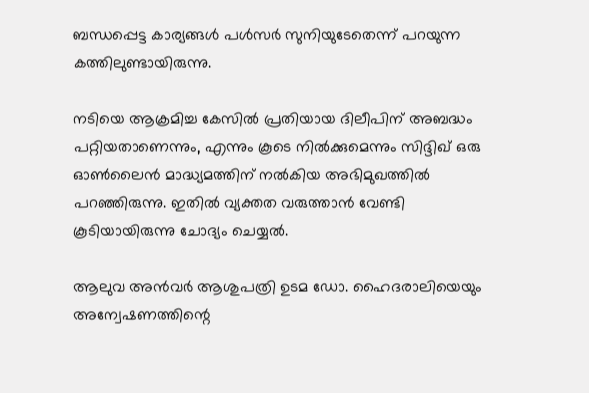ബന്ധപ്പെട്ട കാര്യങ്ങൾ പൾസർ സുനിയുടേതെന്ന് പറയുന്ന കത്തിലുണ്ടായിരുന്നു.

നടിയെ ആക്രമിച്ച കേസിൽ പ്രതിയായ ദിലീപിന് അബദ്ധം പറ്റിയതാണെന്നും, എന്നും കൂടെ നിൽക്കുമെന്നും സിദ്ദിഖ് ഒരു ഓൺലൈൻ മാദ്ധ്യമത്തിന് നൽകിയ അഭിമുഖത്തിൽ പറഞ്ഞിരുന്നു. ഇതിൽ വ്യക്തത വരുത്താൻ വേണ്ടി കൂടിയായിരുന്നു ചോദ്യം ചെയ്യൽ.

ആലുവ അൻവർ ആശുപത്രി ഉടമ ഡോ. ഹൈദരാലിയെയും അന്വേഷണത്തിന്റെ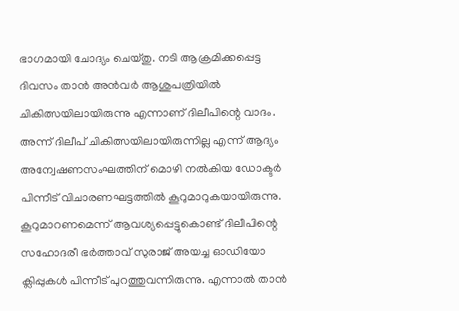ഭാഗമായി ചോദ്യം ചെയ്തു. നടി ആക്രമിക്കപ്പെട്ട ദിവസം താൻ അൻവർ ആശുപത്രിയിൽ ചികിത്സയിലായിരുന്നു എന്നാണ് ദിലീപിന്റെ വാദം. അന്ന് ദിലീപ് ചികിത്സയിലായിരുന്നില്ല എന്ന് ആദ്യം അന്വേഷണസംഘത്തിന് മൊഴി നൽകിയ ഡോക്ടർ പിന്നീട് വിചാരണഘട്ടത്തിൽ കൂറുമാറുകയായിരുന്നു. കൂറുമാറണമെന്ന് ആവശ്യപ്പെട്ടുകൊണ്ട് ദിലീപിന്റെ സഹോദരീ ഭർത്താവ് സുരാജ് അയച്ച ഓഡിയോ ക്ലിപ്പുകൾ പിന്നീട് പുറത്തുവന്നിരുന്നു. എന്നാൽ താൻ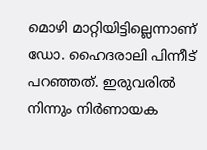മൊഴി മാറ്റിയിട്ടില്ലെന്നാണ് ഡോ. ഹൈദരാലി പിന്നീട് പറഞ്ഞത്. ഇരുവരിൽ നിന്നും നിർണായക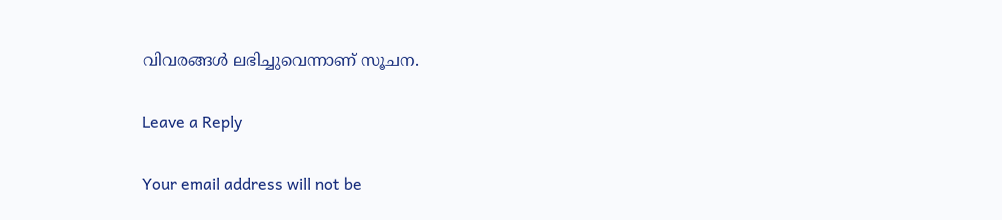വിവരങ്ങൾ ലഭിച്ചുവെന്നാണ് സൂചന.

Leave a Reply

Your email address will not be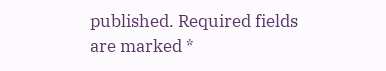published. Required fields are marked *